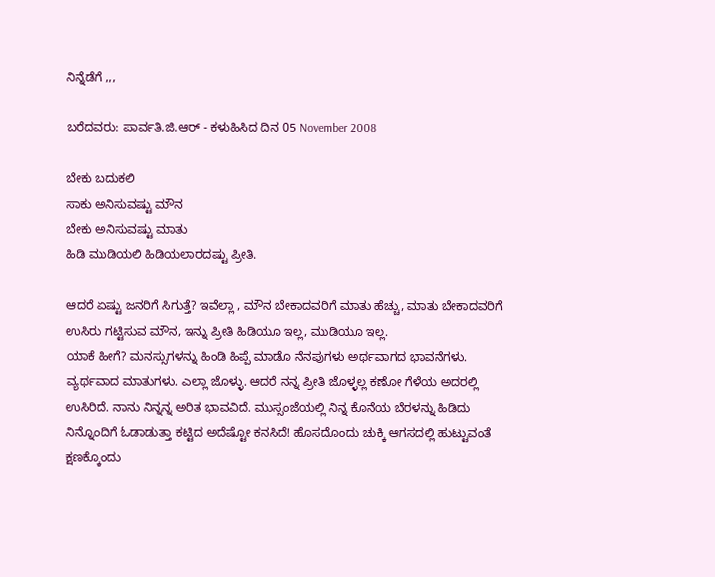ನಿನ್ನೆಡೆಗೆ ,,,

ಬರೆದವರು: ಪಾರ್ವತಿ.ಜಿ.ಆರ್ - ಕಳುಹಿಸಿದ ದಿನ 05 November 2008

ಬೇಕು ಬದುಕಲಿ
ಸಾಕು ಅನಿಸುವಷ್ಟು ಮೌನ
ಬೇಕು ಅನಿಸುವಷ್ಟು ಮಾತು
ಹಿಡಿ ಮುಡಿಯಲಿ ಹಿಡಿಯಲಾರದಷ್ಟು ಪ್ರೀತಿ.

ಆದರೆ ಏಷ್ಟು ಜನರಿಗೆ ಸಿಗುತ್ತೆ? ಇವೆಲ್ಲಾ , ಮೌನ ಬೇಕಾದವರಿಗೆ ಮಾತು ಹೆಚ್ಚು, ಮಾತು ಬೇಕಾದವರಿಗೆ ಉಸಿರು ಗಟ್ಟಿಸುವ ಮೌನ, ಇನ್ನು ಪ್ರೀತಿ ಹಿಡಿಯೂ ಇಲ್ಲ, ಮುಡಿಯೂ ಇಲ್ಲ.
ಯಾಕೆ ಹೀಗೆ? ಮನಸ್ಸುಗಳನ್ನು ಹಿಂಡಿ ಹಿಪ್ಪೆ ಮಾಡೊ ನೆನಪುಗಳು ಅರ್ಥವಾಗದ ಭಾವನೆಗಳು. ವ್ಯರ್ಥವಾದ ಮಾತುಗಳು. ಎಲ್ಲಾ ಜೊಳ್ಳು. ಆದರೆ ನನ್ನ ಪ್ರೀತಿ ಜೊಳ್ಳಲ್ಲ ಕಣೋ ಗೆಳೆಯ ಅದರಲ್ಲಿ ಉಸಿರಿದೆ. ನಾನು ನಿನ್ನನ್ನ ಅರಿತ ಭಾವವಿದೆ. ಮುಸ್ಸಂಜೆಯಲ್ಲಿ ನಿನ್ನ ಕೊನೆಯ ಬೆರಳನ್ನು ಹಿಡಿದು ನಿನ್ನೊಂದಿಗೆ ಓಡಾಡುತ್ತಾ ಕಟ್ಟಿದ ಅದೆಷ್ಟೋ ಕನಸಿದೆ! ಹೊಸದೊಂದು ಚುಕ್ಕಿ ಆಗಸದಲ್ಲಿ ಹುಟ್ಟುವಂತೆ ಕ್ಷಣಕ್ಕೊಂದು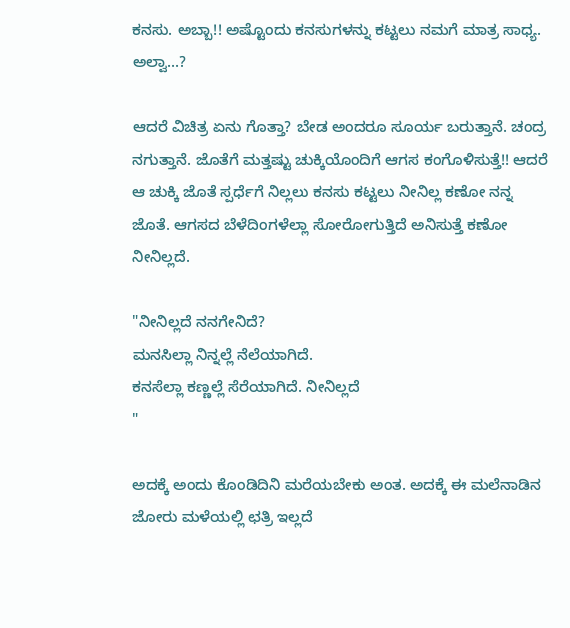ಕನಸು. ಅಬ್ಬಾ!! ಅಷ್ಟೊಂದು ಕನಸುಗಳನ್ನು ಕಟ್ಟಲು ನಮಗೆ ಮಾತ್ರ ಸಾಧ್ಯ. ಅಲ್ವಾ...?

ಆದರೆ ವಿಚಿತ್ರ ಏನು ಗೊತ್ತಾ? ಬೇಡ ಅಂದರೂ ಸೂರ್ಯ ಬರುತ್ತಾನೆ. ಚಂದ್ರ ನಗುತ್ತಾನೆ. ಜೊತೆಗೆ ಮತ್ತಷ್ಟು ಚುಕ್ಕಿಯೊಂದಿಗೆ ಆಗಸ ಕಂಗೊಳಿಸುತ್ತೆ!! ಆದರೆ ಆ ಚುಕ್ಕಿ ಜೊತೆ ಸ್ಪರ್ಧೆಗೆ ನಿಲ್ಲಲು ಕನಸು ಕಟ್ಟಲು ನೀನಿಲ್ಲ ಕಣೋ ನನ್ನ ಜೊತೆ. ಆಗಸದ ಬೆಳೆದಿಂಗಳೆಲ್ಲಾ ಸೋರೋಗುತ್ತಿದೆ ಅನಿಸುತ್ತೆ ಕಣೋ ನೀನಿಲ್ಲದೆ.

"ನೀನಿಲ್ಲದೆ ನನಗೇನಿದೆ?
ಮನಸಿಲ್ಲಾ ನಿನ್ನಲ್ಲೆ ನೆಲೆಯಾಗಿದೆ.
ಕನಸೆಲ್ಲಾ ಕಣ್ಣಲ್ಲೆ ಸೆರೆಯಾಗಿದೆ. ನೀನಿಲ್ಲದೆ
"

ಅದಕ್ಕೆ ಅಂದು ಕೊಂಡಿದಿನಿ ಮರೆಯಬೇಕು ಅಂತ. ಅದಕ್ಕೆ ಈ ಮಲೆನಾಡಿನ ಜೋರು ಮಳೆಯಲ್ಲಿ ಛತ್ರಿ ಇಲ್ಲದೆ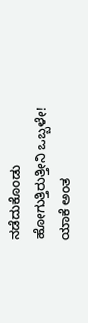ನಡೆದುಕೊಂಡು ಹೋಗುತ್ತಿರುತ್ತೀನಿ ಒಬ್ಬಳೇ! ಯಾಕೆ ಅಂತ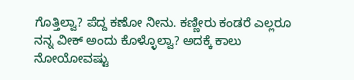ಗೊತ್ತಿಲ್ವಾ? ಪೆದ್ದ ಕಣೋ ನೀನು. ಕಣ್ಣೀರು ಕಂಡರೆ ಎಲ್ಲರೂ ನನ್ನ ವೀಕ್ ಅಂದು ಕೊಳ್ಳೊಲ್ವಾ? ಅದಕ್ಕೆ ಕಾಲು ನೋಯೋವಷ್ಟು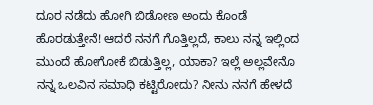ದೂರ ನಡೆದು ಹೋಗಿ ಬಿಡೋಣ ಅಂದು ಕೊಂಡೆ ಹೊರಡುತ್ತೇನೆ! ಆದರೆ ನನಗೆ ಗೊತ್ತಿಲ್ಲದೆ, ಕಾಲು ನನ್ನ ಇಲ್ಲಿಂದ ಮುಂದೆ ಹೋಗೋಕೆ ಬಿಡುತ್ತಿಲ್ಲ, ಯಾಕಾ? ಇಲ್ಲೆ ಅಲ್ಲವೇನೊ ನನ್ನ ಒಲವಿನ ಸಮಾಧಿ ಕಟ್ಟಿರೋದು? ನೀನು ನನಗೆ ಹೇಳದೆ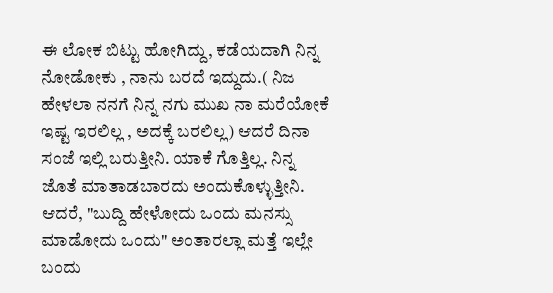ಈ ಲೋಕ ಬಿಟ್ಟು ಹೋಗಿದ್ದು, ಕಡೆಯದಾಗಿ ನಿನ್ನ ನೋಡೋಕು , ನಾನು ಬರದೆ ಇದ್ದುದು.( ನಿಜ ಹೇಳಲಾ ನನಗೆ ನಿನ್ನ ನಗು ಮುಖ ನಾ ಮರೆಯೋಕೆ ಇಷ್ಟ ಇರಲಿಲ್ಲ , ಅದಕ್ಕೆ ಬರಲಿಲ್ಲ) ಆದರೆ ದಿನಾ ಸಂಜೆ ಇಲ್ಲಿ ಬರುತ್ತೀನಿ. ಯಾಕೆ ಗೊತ್ತಿಲ್ಲ. ನಿನ್ನ ಜೊತೆ ಮಾತಾಡಬಾರದು ಅಂದುಕೊಳ್ಳುತ್ತೀನಿ. ಆದರೆ, "ಬುದ್ದಿ ಹೇಳೋದು ಒಂದು ಮನಸ್ಸು ಮಾಡೋದು ಒಂದು" ಅಂತಾರಲ್ಲಾ ಮತ್ತೆ ಇಲ್ಲೇ ಬಂದು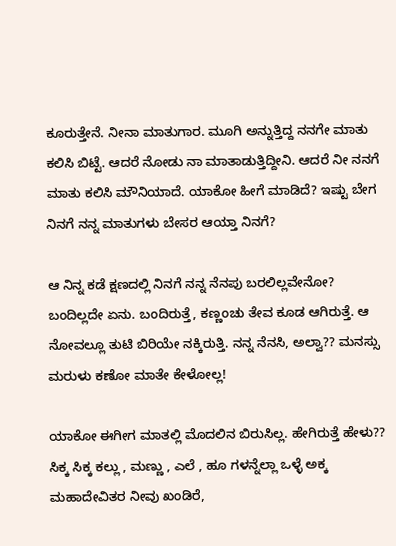ಕೂರುತ್ತೇನೆ. ನೀನಾ ಮಾತುಗಾರ. ಮೂಗಿ ಅನ್ನುತ್ತಿದ್ದ ನನಗೇ ಮಾತು ಕಲಿಸಿ ಬಿಟ್ಟೆ. ಆದರೆ ನೋಡು ನಾ ಮಾತಾಡುತ್ತಿದ್ದೀನಿ. ಆದರೆ ನೀ ನನಗೆ ಮಾತು ಕಲಿಸಿ ಮೌನಿಯಾದೆ. ಯಾಕೋ ಹೀಗೆ ಮಾಡಿದೆ? ಇಷ್ಟು ಬೇಗ ನಿನಗೆ ನನ್ನ ಮಾತುಗಳು ಬೇಸರ ಆಯ್ತಾ ನಿನಗೆ?

ಆ ನಿನ್ನ ಕಡೆ ಕ್ಷಣದಲ್ಲಿ ನಿನಗೆ ನನ್ನ ನೆನಪು ಬರಲಿಲ್ಲವೇನೋ? ಬಂದಿಲ್ಲದೇ ಏನು. ಬಂದಿರುತ್ತೆ, ಕಣ್ಣಂಚು ತೇವ ಕೂಡ ಆಗಿರುತ್ತೆ. ಆ ನೋವಲ್ಲೂ ತುಟಿ ಬಿರಿಯೇ ನಕ್ಕಿರುತ್ತಿ. ನನ್ನ ನೆನಸಿ, ಅಲ್ವಾ?? ಮನಸ್ಸು ಮರುಳು ಕಣೋ ಮಾತೇ ಕೇಳೋಲ್ಲ!

ಯಾಕೋ ಈಗೀಗ ಮಾತಲ್ಲಿ ಮೊದಲಿನ ಬಿರುಸಿಲ್ಲ. ಹೇಗಿರುತ್ತೆ ಹೇಳು?? ಸಿಕ್ಕ ಸಿಕ್ಕ ಕಲ್ಲು , ಮಣ್ಣು , ಎಲೆ , ಹೂ ಗಳನ್ನೆಲ್ಲಾ ಒಳ್ಳೆ ಅಕ್ಕ ಮಹಾದೇವಿತರ ನೀವು ಖಂಡಿರೆ,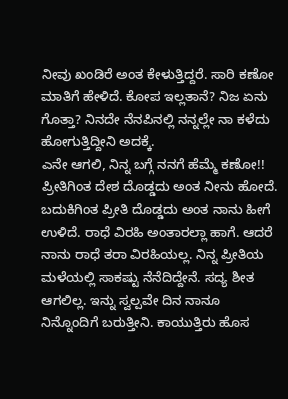ನೀವು ಖಂಡಿರೆ ಅಂತ ಕೇಳುತ್ತಿದ್ದರೆ. ಸಾರಿ ಕಣೋ ಮಾತಿಗೆ ಹೇಳಿದೆ. ಕೋಪ ಇಲ್ಲತಾನೆ? ನಿಜ ಏನು ಗೊತ್ತಾ? ನಿನದೇ ನೆನಪಿನಲ್ಲಿ ನನ್ನಲ್ಲೇ ನಾ ಕಳೆದು ಹೋಗುತ್ತಿದ್ದೀನಿ ಅದಕ್ಕೆ.
ಎನೇ ಆಗಲಿ, ನಿನ್ನ ಬಗ್ಗೆ ನನಗೆ ಹೆಮ್ಮೆ ಕಣೋ!! ಪ್ರೀತಿಗಿಂತ ದೇಶ ದೊಡ್ಡದು ಅಂತ ನೀನು ಹೋದೆ. ಬದುಕಿಗಿಂತ ಪ್ರೀತಿ ದೊಡ್ಡದು ಅಂತ ನಾನು ಹೀಗೆ ಉಳಿದೆ. ರಾಧೆ ವಿರಹಿ ಅಂತಾರಲ್ಲಾ ಹಾಗೆ. ಆದರೆ ನಾನು ರಾಧೆ ತರಾ ವಿರಹಿಯಲ್ಲ. ನಿನ್ನ ಪ್ರೀತಿಯ ಮಳೆಯಲ್ಲಿ ಸಾಕಷ್ಟು ನೆನೆದಿದ್ದೇನೆ. ಸದ್ಯ ಶೀತ ಆಗಲಿಲ್ಲ. ಇನ್ನು ಸ್ವಲ್ಪವೇ ದಿನ ನಾನೂ ನಿನ್ನೊಂದಿಗೆ ಬರುತ್ತೀನಿ. ಕಾಯುತ್ತಿರು ಹೊಸ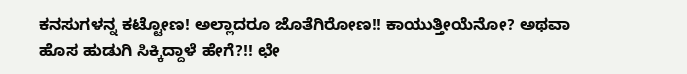ಕನಸುಗಳನ್ನ ಕಟ್ಟೋಣ! ಅಲ್ಲಾದರೂ ಜೊತೆಗಿರೋಣ!! ಕಾಯುತ್ತೀಯೆನೋ? ಅಥವಾ ಹೊಸ ಹುಡುಗಿ ಸಿಕ್ಕಿದ್ದಾಳೆ ಹೇಗೆ?!! ಛೇ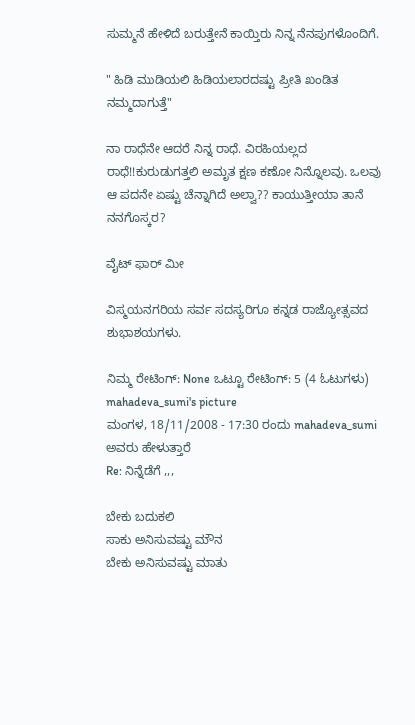ಸುಮ್ಮನೆ ಹೇಳಿದೆ ಬರುತ್ತೇನೆ ಕಾಯ್ತಿರು ನಿನ್ನ ನೆನಪುಗಳೊಂದಿಗೆ.

" ಹಿಡಿ ಮುಡಿಯಲಿ ಹಿಡಿಯಲಾರದಷ್ಟು ಪ್ರೀತಿ ಖಂಡಿತ ನಮ್ಮದಾಗುತ್ತೆ"

ನಾ ರಾಧೆನೇ ಆದರೆ ನಿನ್ನ ರಾಧೆ. ವಿರಹಿಯಲ್ಲದ ರಾಧೆ!!ಕುರುಡುಗತ್ತಲಿ ಅಮೃತ ಕ್ಷಣ ಕಣೋ ನಿನ್ನೊಲವು. ಒಲವು ಆ ಪದನೇ ಏಷ್ಟು ಚೆನ್ನಾಗಿದೆ ಅಲ್ವಾ?? ಕಾಯುತ್ತೀಯಾ ತಾನೆ ನನಗೊಸ್ಕರ?

ವೈಟ್ ಫಾರ್ ಮೀ

ವಿಸ್ಮಯನಗರಿಯ ಸರ್ವ ಸದಸ್ಯರಿಗೂ ಕನ್ನಡ ರಾಜ್ಯೋತ್ಸವದ ಶುಭಾಶಯಗಳು.

ನಿಮ್ಮ ರೇಟಿಂಗ್: None ಒಟ್ಟೂ ರೇಟಿಂಗ್: 5 (4 ಓಟುಗಳು)
mahadeva_sumi's picture
ಮಂಗಳ, 18/11/2008 - 17:30 ರಂದು mahadeva_sumi ಅವರು ಹೇಳುತ್ತಾರೆ
Re: ನಿನ್ನೆಡೆಗೆ ,,,

ಬೇಕು ಬದುಕಲಿ
ಸಾಕು ಅನಿಸುವಷ್ಟು ಮೌನ
ಬೇಕು ಅನಿಸುವಷ್ಟು ಮಾತು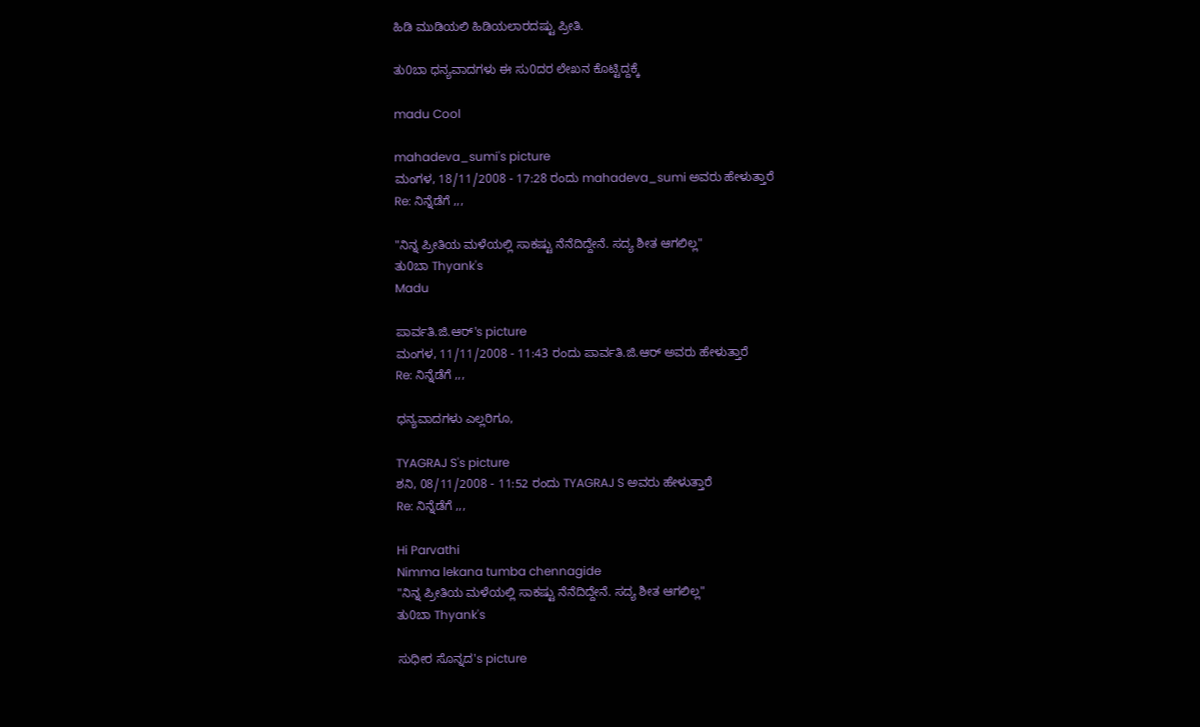ಹಿಡಿ ಮುಡಿಯಲಿ ಹಿಡಿಯಲಾರದಷ್ಟು ಪ್ರೀತಿ.

ತು0ಬಾ ಧನ್ಯವಾದಗಳು ಈ ಸು0ದರ ಲೇಖನ ಕೊಟ್ಟಿದ್ದಕ್ಕೆ

madu Cool

mahadeva_sumi's picture
ಮಂಗಳ, 18/11/2008 - 17:28 ರಂದು mahadeva_sumi ಅವರು ಹೇಳುತ್ತಾರೆ
Re: ನಿನ್ನೆಡೆಗೆ ,,,

"ನಿನ್ನ ಪ್ರೀತಿಯ ಮಳೆಯಲ್ಲಿ ಸಾಕಷ್ಟು ನೆನೆದಿದ್ದೇನೆ. ಸದ್ಯ ಶೀತ ಆಗಲಿಲ್ಲ"
ತು0ಬಾ Thyank's
Madu

ಪಾರ್ವತಿ.ಜಿ.ಆರ್'s picture
ಮಂಗಳ, 11/11/2008 - 11:43 ರಂದು ಪಾರ್ವತಿ.ಜಿ.ಆರ್ ಅವರು ಹೇಳುತ್ತಾರೆ
Re: ನಿನ್ನೆಡೆಗೆ ,,,

ಧನ್ಯವಾದಗಳು ಎಲ್ಲರಿಗೂ,

TYAGRAJ S's picture
ಶನಿ, 08/11/2008 - 11:52 ರಂದು TYAGRAJ S ಅವರು ಹೇಳುತ್ತಾರೆ
Re: ನಿನ್ನೆಡೆಗೆ ,,,

Hi Parvathi
Nimma lekana tumba chennagide
"ನಿನ್ನ ಪ್ರೀತಿಯ ಮಳೆಯಲ್ಲಿ ಸಾಕಷ್ಟು ನೆನೆದಿದ್ದೇನೆ. ಸದ್ಯ ಶೀತ ಆಗಲಿಲ್ಲ"
ತು0ಬಾ Thyank's

ಸುಧೀರ ಸೊನ್ನದ's picture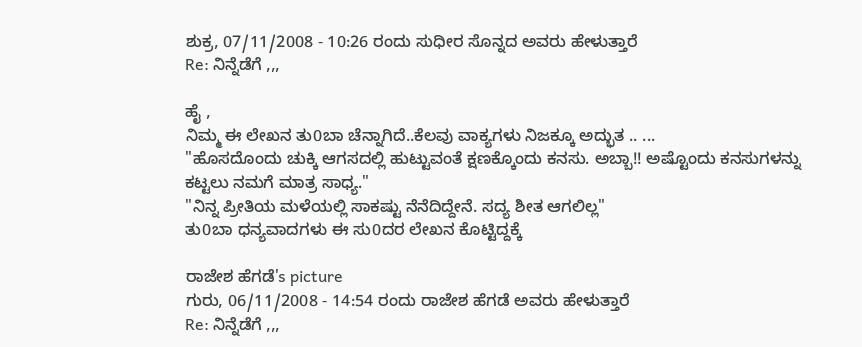ಶುಕ್ರ, 07/11/2008 - 10:26 ರಂದು ಸುಧೀರ ಸೊನ್ನದ ಅವರು ಹೇಳುತ್ತಾರೆ
Re: ನಿನ್ನೆಡೆಗೆ ,,,

ಹೈ ,
ನಿಮ್ಮ ಈ ಲೇಖನ ತು0ಬಾ ಚೆನ್ನಾಗಿದೆ..ಕೆಲವು ವಾಕ್ಯಗಳು ನಿಜಕ್ಕೂ ಅದ್ಭುತ .. ...
"ಹೊಸದೊಂದು ಚುಕ್ಕಿ ಆಗಸದಲ್ಲಿ ಹುಟ್ಟುವಂತೆ ಕ್ಷಣಕ್ಕೊಂದು ಕನಸು. ಅಬ್ಬಾ!! ಅಷ್ಟೊಂದು ಕನಸುಗಳನ್ನು ಕಟ್ಟಲು ನಮಗೆ ಮಾತ್ರ ಸಾಧ್ಯ."
"ನಿನ್ನ ಪ್ರೀತಿಯ ಮಳೆಯಲ್ಲಿ ಸಾಕಷ್ಟು ನೆನೆದಿದ್ದೇನೆ. ಸದ್ಯ ಶೀತ ಆಗಲಿಲ್ಲ"
ತು0ಬಾ ಧನ್ಯವಾದಗಳು ಈ ಸು0ದರ ಲೇಖನ ಕೊಟ್ಟಿದ್ದಕ್ಕೆ

ರಾಜೇಶ ಹೆಗಡೆ's picture
ಗುರು, 06/11/2008 - 14:54 ರಂದು ರಾಜೇಶ ಹೆಗಡೆ ಅವರು ಹೇಳುತ್ತಾರೆ
Re: ನಿನ್ನೆಡೆಗೆ ,,,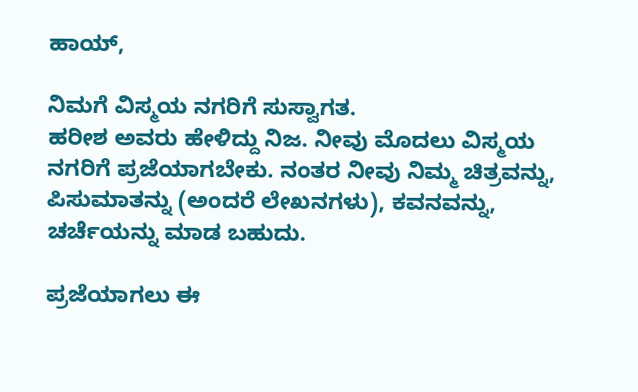ಹಾಯ್,

ನಿಮಗೆ ವಿಸ್ಮಯ ನಗರಿಗೆ ಸುಸ್ವಾಗತ.
ಹರೀಶ ಅವರು ಹೇಳಿದ್ದು ನಿಜ. ನೀವು ಮೊದಲು ವಿಸ್ಮಯ ನಗರಿಗೆ ಪ್ರಜೆಯಾಗಬೇಕು. ನಂತರ ನೀವು ನಿಮ್ಮ ಚಿತ್ರವನ್ನು, ಪಿಸುಮಾತನ್ನು (ಅಂದರೆ ಲೇಖನಗಳು), ಕವನವನ್ನು, ಚರ್ಚೆಯನ್ನು ಮಾಡ ಬಹುದು.

ಪ್ರಜೆಯಾಗಲು ಈ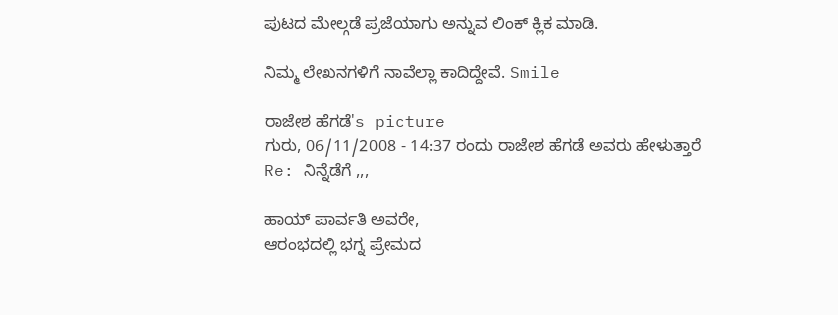ಪುಟದ ಮೇಲ್ಗಡೆ ಪ್ರಜೆಯಾಗು ಅನ್ನುವ ಲಿಂಕ್ ಕ್ಲಿಕ ಮಾಡಿ.

ನಿಮ್ಮ ಲೇಖನಗಳಿಗೆ ನಾವೆಲ್ಲಾ ಕಾದಿದ್ದೇವೆ. Smile

ರಾಜೇಶ ಹೆಗಡೆ's picture
ಗುರು, 06/11/2008 - 14:37 ರಂದು ರಾಜೇಶ ಹೆಗಡೆ ಅವರು ಹೇಳುತ್ತಾರೆ
Re: ನಿನ್ನೆಡೆಗೆ ,,,

ಹಾಯ್ ಪಾರ್ವತಿ ಅವರೇ,
ಆರಂಭದಲ್ಲಿ ಭಗ್ನ ಪ್ರೇಮದ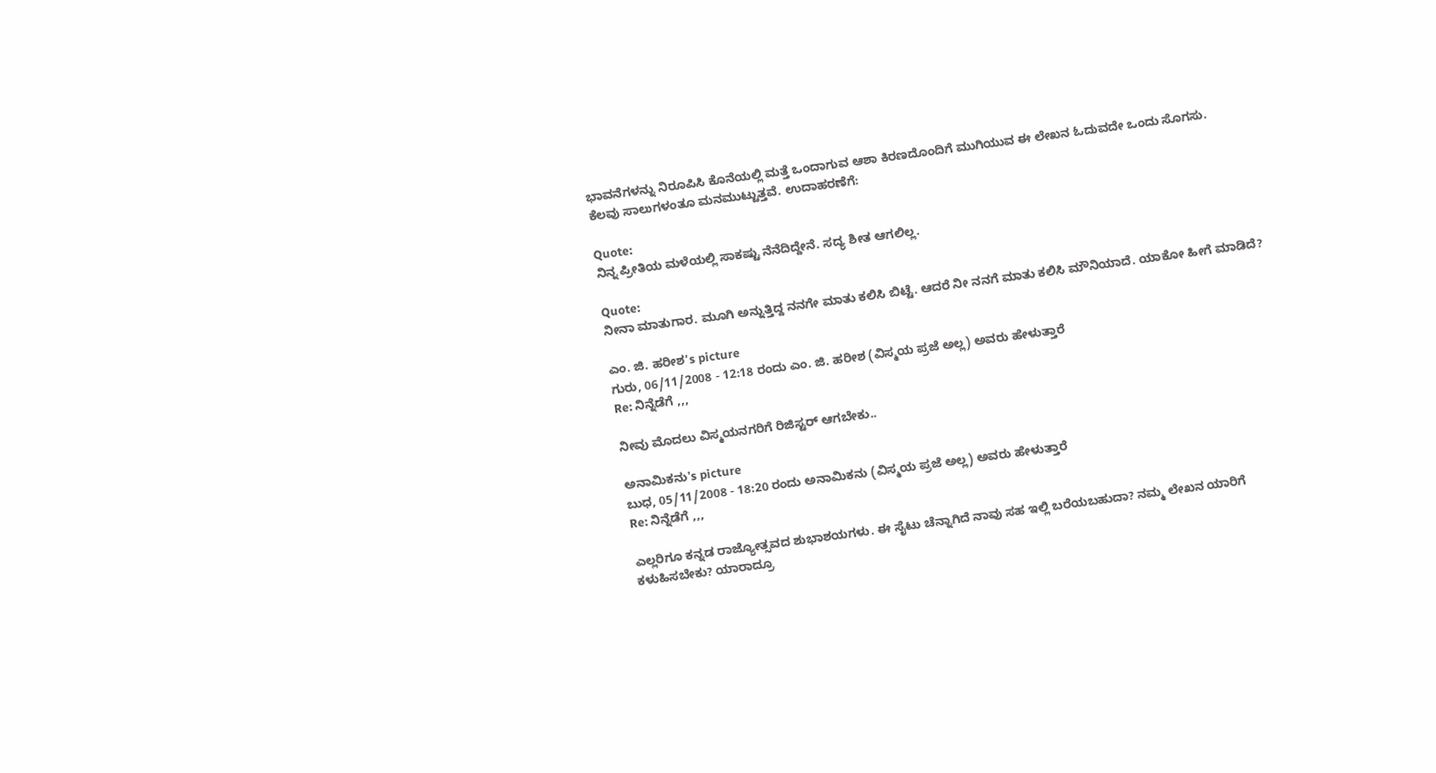ಭಾವನೆಗಳನ್ನು ನಿರೂಪಿಸಿ ಕೊನೆಯಲ್ಲಿ ಮತ್ತೆ ಒಂದಾಗುವ ಆಶಾ ಕಿರಣದೊಂದಿಗೆ ಮುಗಿಯುವ ಈ ಲೇಖನ ಓದುವದೇ ಒಂದು ಸೊಗಸು.
ಕೆಲವು ಸಾಲುಗಳಂತೂ ಮನಮುಟ್ಟುತ್ತವೆ. ಉದಾಹರಣೆಗೆ:

Quote:
ನಿನ್ನ ಪ್ರೀತಿಯ ಮಳೆಯಲ್ಲಿ ಸಾಕಷ್ಟು ನೆನೆದಿದ್ದೇನೆ. ಸದ್ಯ ಶೀತ ಆಗಲಿಲ್ಲ.

Quote:
ನೀನಾ ಮಾತುಗಾರ. ಮೂಗಿ ಅನ್ನುತ್ತಿದ್ದ ನನಗೇ ಮಾತು ಕಲಿಸಿ ಬಿಟ್ಟೆ. ಆದರೆ ನೀ ನನಗೆ ಮಾತು ಕಲಿಸಿ ಮೌನಿಯಾದೆ. ಯಾಕೋ ಹೀಗೆ ಮಾಡಿದೆ?

ಎಂ. ಜಿ. ಹರೀಶ's picture
ಗುರು, 06/11/2008 - 12:18 ರಂದು ಎಂ. ಜಿ. ಹರೀಶ (ವಿಸ್ಮಯ ಪ್ರಜೆ ಅಲ್ಲ) ಅವರು ಹೇಳುತ್ತಾರೆ
Re: ನಿನ್ನೆಡೆಗೆ ,,,

ನೀವು ಮೊದಲು ವಿಸ್ಮಯನಗರಿಗೆ ರಿಜಿಸ್ಟರ್ ಆಗಬೇಕು..

ಅನಾಮಿಕನು's picture
ಬುಧ, 05/11/2008 - 18:20 ರಂದು ಅನಾಮಿಕನು (ವಿಸ್ಮಯ ಪ್ರಜೆ ಅಲ್ಲ) ಅವರು ಹೇಳುತ್ತಾರೆ
Re: ನಿನ್ನೆಡೆಗೆ ,,,

ಎಲ್ಲರಿಗೂ ಕನ್ನಡ ರಾಜ್ಯೋತ್ಸವದ ಶುಭಾಶಯಗಳು. ಈ ಸೈಟು ಚೆನ್ನಾಗಿದೆ ನಾವು ಸಹ ಇಲ್ಲಿ ಬರೆಯಬಹುದಾ? ನಮ್ಮ ಲೇಖನ ಯಾರಿಗೆ ಕಳುಹಿಸಬೇಕು? ಯಾರಾದ್ರೂ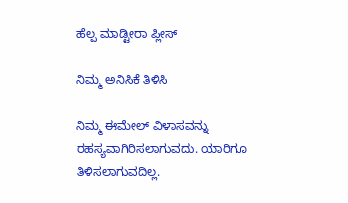ಹೆಲ್ಪ ಮಾಡ್ಟೀರಾ ಪ್ಲೀಸ್

ನಿಮ್ಮ ಅನಿಸಿಕೆ ತಿಳಿಸಿ

ನಿಮ್ಮ ಈಮೇಲ್ ವಿಳಾಸವನ್ನು ರಹಸ್ಯವಾಗಿರಿಸಲಾಗುವದು. ಯಾರಿಗೂ ತಿಳಿಸಲಾಗುವದಿಲ್ಲ.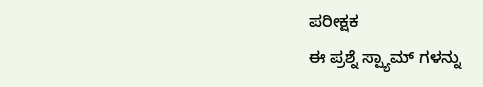ಪರೀಕ್ಷಕ
ಈ ಪ್ರಶ್ನೆ ಸ್ಪ್ಯಾಮ್ ಗಳನ್ನು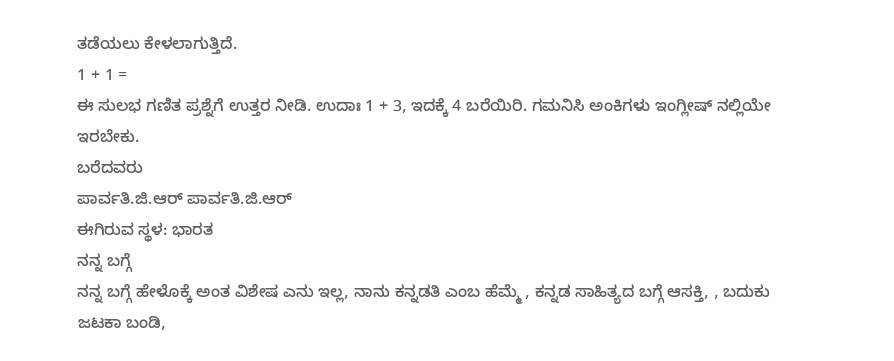ತಡೆಯಲು ಕೇಳಲಾಗುತ್ತಿದೆ.
1 + 1 =
ಈ ಸುಲಭ ಗಣಿತ ಪ್ರಶ್ನೆಗೆ ಉತ್ತರ ನೀಡಿ. ಉದಾಃ 1 + 3, ಇದಕ್ಕೆ 4 ಬರೆಯಿರಿ. ಗಮನಿಸಿ ಅಂಕಿಗಳು ಇಂಗ್ಲೀಷ್ ನಲ್ಲಿಯೇ ಇರಬೇಕು.
ಬರೆದವರು
ಪಾರ್ವತಿ.ಜಿ.ಆರ್ ಪಾರ್ವತಿ.ಜಿ.ಆರ್
ಈಗಿರುವ ಸ್ಥಳ: ಭಾರತ
ನನ್ನ ಬಗ್ಗೆ
ನನ್ನ ಬಗ್ಗೆ ಹೇಳೊಕ್ಕೆ ಅಂತ ವಿಶೇಷ ಎನು ಇಲ್ಲ, ನಾನು ಕನ್ನಡತಿ ಎಂಬ ಹೆಮ್ಮೆ , ಕನ್ನಡ ಸಾಹಿತ್ಯದ ಬಗ್ಗೆ ಆಸಕ್ತಿ, , ಬದುಕು ಜಟಕಾ ಬಂಡಿ,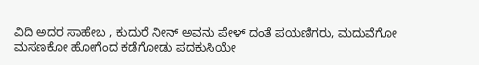ವಿದಿ ಅದರ ಸಾಹೇಬ , ಕುದುರೆ ನೀನ್ ಅವನು ಪೇಳ್ ದಂತೆ ಪಯಣಿಗರು, ಮದುವೆಗೋ ಮಸಣಕೋ ಹೋಗೆಂದ ಕಡೆಗೋಡು ಪದಕುಸಿಯೇ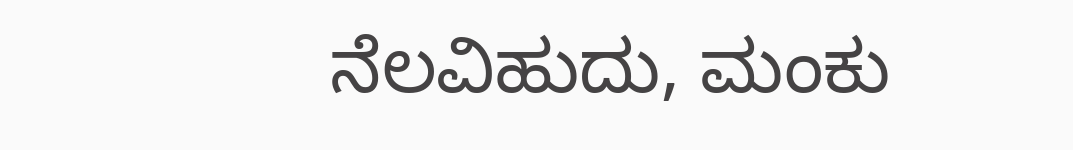ನೆಲವಿಹುದು, ಮಂಕು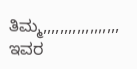ತಿಮ್ಮ,,,,,,,,,,,,,,,,,,
ಇವರ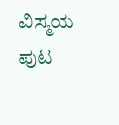ವಿಸ್ಮಯ ಪುಟ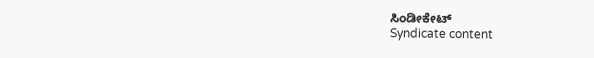ಸಿಂಡೀಕೇಟ್
Syndicate content